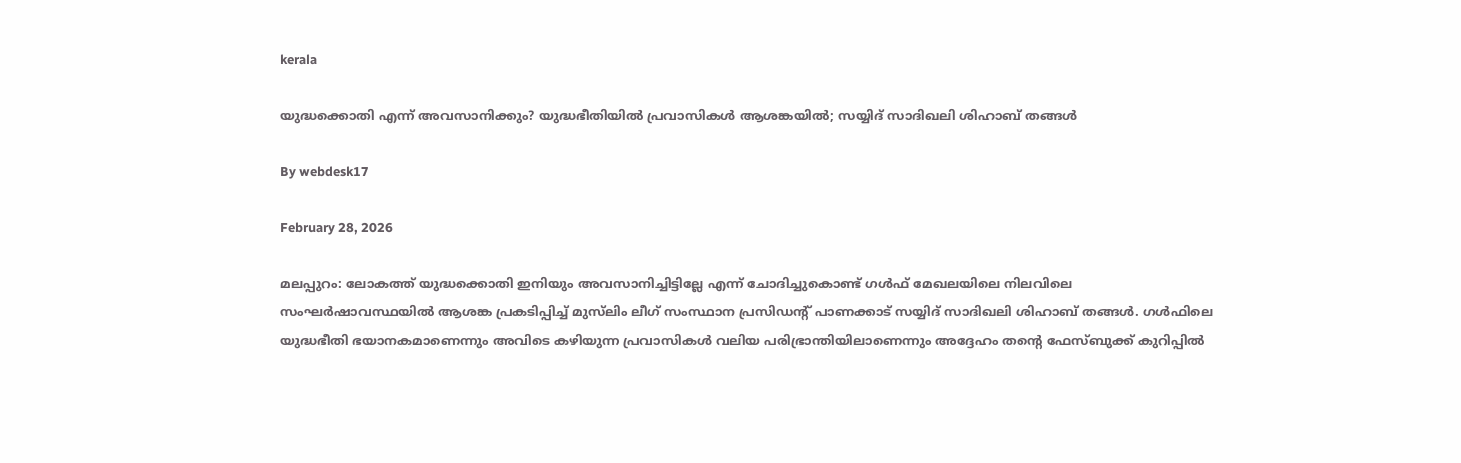kerala

യുദ്ധക്കൊതി എന്ന് അവസാനിക്കും? യുദ്ധഭീതിയില്‍ പ്രവാസികള്‍ ആശങ്കയില്‍; സയ്യിദ് സാദിഖലി ശിഹാബ് തങ്ങള്‍

By webdesk17

February 28, 2026

മലപ്പുറം: ലോകത്ത് യുദ്ധക്കൊതി ഇനിയും അവസാനിച്ചിട്ടില്ലേ എന്ന് ചോദിച്ചുകൊണ്ട് ഗള്‍ഫ് മേഖലയിലെ നിലവിലെ സംഘര്‍ഷാവസ്ഥയില്‍ ആശങ്ക പ്രകടിപ്പിച്ച് മുസ്‌ലിം ലീഗ് സംസ്ഥാന പ്രസിഡന്റ് പാണക്കാട് സയ്യിദ് സാദിഖലി ശിഹാബ് തങ്ങള്‍. ഗള്‍ഫിലെ യുദ്ധഭീതി ഭയാനകമാണെന്നും അവിടെ കഴിയുന്ന പ്രവാസികള്‍ വലിയ പരിഭ്രാന്തിയിലാണെന്നും അദ്ദേഹം തന്റെ ഫേസ്ബുക്ക് കുറിപ്പില്‍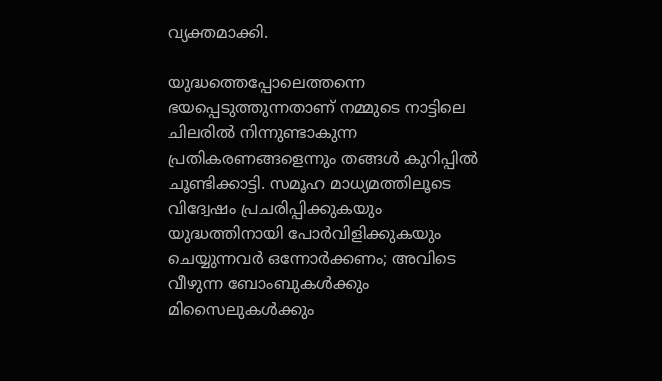വ്യക്തമാക്കി.

യുദ്ധത്തെപ്പോലെത്തന്നെ ഭയപ്പെടുത്തുന്നതാണ് നമ്മുടെ നാട്ടിലെ ചിലരില്‍ നിന്നുണ്ടാകുന്ന പ്രതികരണങ്ങളെന്നും തങ്ങള്‍ കുറിപ്പില്‍ ചൂണ്ടിക്കാട്ടി. സമൂഹ മാധ്യമത്തിലൂടെ വിദ്വേഷം പ്രചരിപ്പിക്കുകയും യുദ്ധത്തിനായി പോര്‍വിളിക്കുകയും ചെയ്യുന്നവര്‍ ഒന്നോര്‍ക്കണം; അവിടെ വീഴുന്ന ബോംബുകള്‍ക്കും മിസൈലുകള്‍ക്കും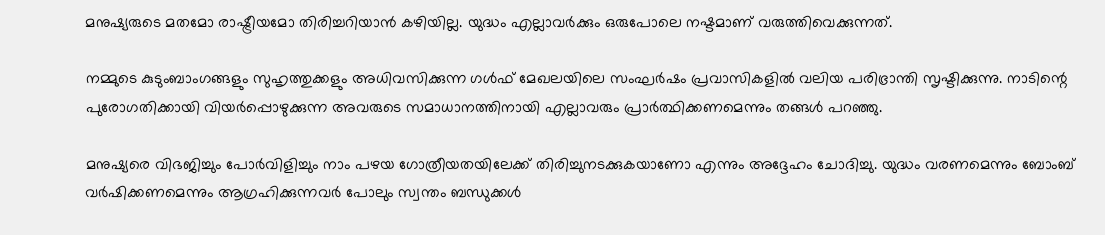മനുഷ്യരുടെ മതമോ രാഷ്ട്രീയമോ തിരിച്ചറിയാന്‍ കഴിയില്ല. യുദ്ധം എല്ലാവര്‍ക്കും ഒരുപോലെ നഷ്ടമാണ് വരുത്തിവെക്കുന്നത്.

നമ്മുടെ കുടുംബാംഗങ്ങളും സുഹൃത്തുക്കളും അധിവസിക്കുന്ന ഗള്‍ഫ് മേഖലയിലെ സംഘര്‍ഷം പ്രവാസികളില്‍ വലിയ പരിഭ്രാന്തി സൃഷ്ടിക്കുന്നു. നാടിന്റെ പുരോഗതിക്കായി വിയര്‍പ്പൊഴുക്കുന്ന അവരുടെ സമാധാനത്തിനായി എല്ലാവരും പ്രാര്‍ത്ഥിക്കണമെന്നും തങ്ങള്‍ പറഞ്ഞു.

മനുഷ്യരെ വിഭജിച്ചും പോര്‍വിളിച്ചും നാം പഴയ ഗോത്രീയതയിലേക്ക് തിരിച്ചുനടക്കുകയാണോ എന്നും അദ്ദേഹം ചോദിച്ചു. യുദ്ധം വരണമെന്നും ബോംബ് വര്‍ഷിക്കണമെന്നും ആഗ്രഹിക്കുന്നവര്‍ പോലും സ്വന്തം ബന്ധുക്കള്‍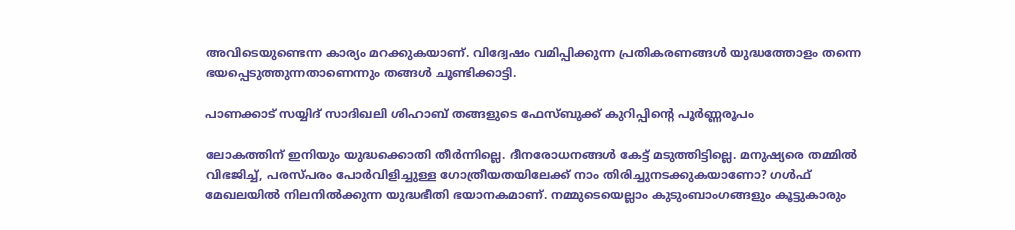അവിടെയുണ്ടെന്ന കാര്യം മറക്കുകയാണ്. വിദ്വേഷം വമിപ്പിക്കുന്ന പ്രതികരണങ്ങള്‍ യുദ്ധത്തോളം തന്നെ ഭയപ്പെടുത്തുന്നതാണെന്നും തങ്ങള്‍ ചൂണ്ടിക്കാട്ടി.

പാണക്കാട് സയ്യിദ് സാദിഖലി ശിഹാബ് തങ്ങളുടെ ഫേസ്ബുക്ക് കുറിപ്പിന്റെ പൂര്‍ണ്ണരൂപം

ലോകത്തിന് ഇനിയും യുദ്ധക്കൊതി തീര്‍ന്നില്ലെ. ദീനരോധനങ്ങള്‍ കേട്ട് മടുത്തിട്ടില്ലെ. മനുഷ്യരെ തമ്മില്‍ വിഭജിച്ച്, പരസ്പരം പോര്‍വിളിച്ചുള്ള ഗോത്രീയതയിലേക്ക് നാം തിരിച്ചുനടക്കുകയാണോ? ഗള്‍ഫ് മേഖലയില്‍ നിലനില്‍ക്കുന്ന യുദ്ധഭീതി ഭയാനകമാണ്. നമ്മുടെയെല്ലാം കുടുംബാംഗങ്ങളും കൂട്ടുകാരും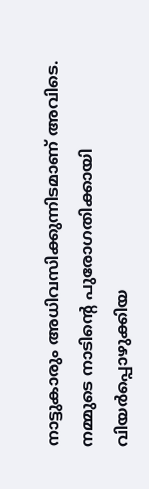നാട്ടുകാരും അധിവസിക്കുന്നിടമാണ് അവിടെ. നമ്മുടെ നാടിന്റെ പുരോഗതിക്കായി വിയര്‍പ്പൊഴുക്കിയ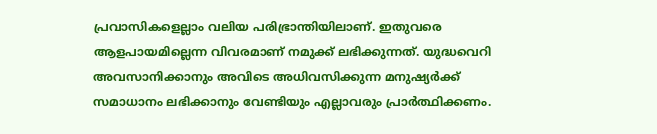പ്രവാസികളെല്ലാം വലിയ പരിഭ്രാന്തിയിലാണ്. ഇതുവരെ ആളപായമില്ലെന്ന വിവരമാണ് നമുക്ക് ലഭിക്കുന്നത്. യുദ്ധവെറി അവസാനിക്കാനും അവിടെ അധിവസിക്കുന്ന മനുഷ്യര്‍ക്ക് സമാധാനം ലഭിക്കാനും വേണ്ടിയും എല്ലാവരും പ്രാര്‍ത്ഥിക്കണം.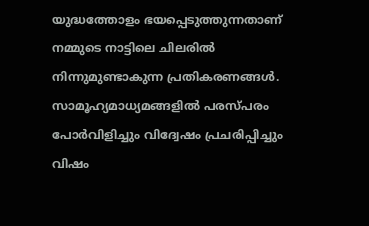യുദ്ധത്തോളം ഭയപ്പെടുത്തുന്നതാണ് നമ്മുടെ നാട്ടിലെ ചിലരില്‍ നിന്നുമുണ്ടാകുന്ന പ്രതികരണങ്ങള്‍. സാമൂഹ്യമാധ്യമങ്ങളില്‍ പരസ്പരം പോര്‍വിളിച്ചും വിദ്വേഷം പ്രചരിപ്പിച്ചും വിഷം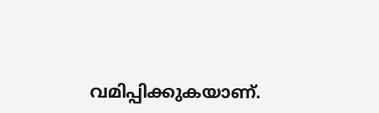വമിപ്പിക്കുകയാണ്.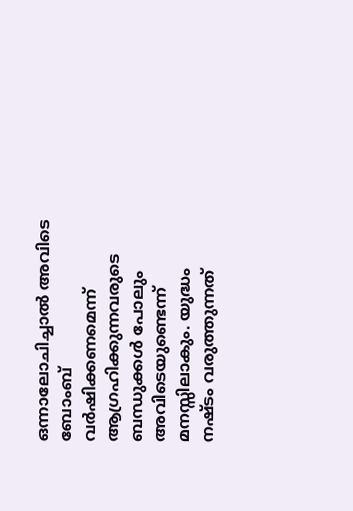ഒന്നാലോചിച്ചാല്‍ അവിടെ ബോംബ് വര്‍ഷിക്കണമെന്ന് ആഗ്രഹിക്കുന്നവരുടെ ബന്ധുക്കള്‍ പോലും അവിടെയുണ്ടെന്ന് മനസ്സിലാകും. യുദ്ധം നഷ്ടം വരുത്തുന്നത്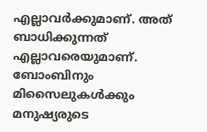എല്ലാവര്‍ക്കുമാണ്. അത് ബാധിക്കുന്നത് എല്ലാവരെയുമാണ്. ബോംബിനും മിസൈലുകള്‍ക്കും മനുഷ്യരുടെ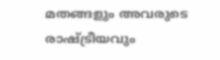മതങ്ങളും അവരുടെ രാഷ്ട്രീയവും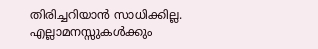തിരിച്ചറിയാന്‍ സാധിക്കില്ല. എല്ലാമനസ്സുകള്‍ക്കും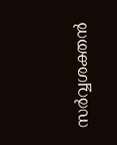സര്‍വ്വശക്തന്‍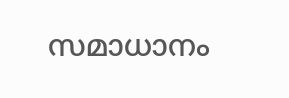സമാധാനം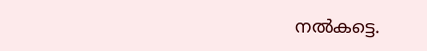നല്‍കട്ടെ.